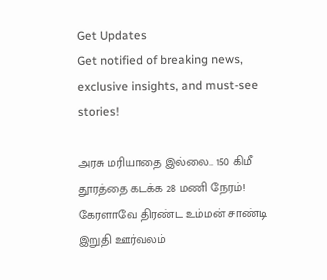Get Updates
Get notified of breaking news, exclusive insights, and must-see stories!

அரசு மரியாதை இல்லை.. 150 கிமீ தூரத்தை கடக்க 28 மணி நேரம்! கேரளாவே திரண்ட உம்மன் சாண்டி இறுதி ஊர்வலம்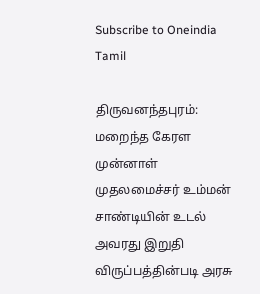Subscribe to Oneindia Tamil

திருவனந்தபுரம்: மறைந்த கேரள முன்னாள் முதலமைச்சர் உம்மன் சாண்டியின் உடல் அவரது இறுதி விருப்பத்தின்படி அரசு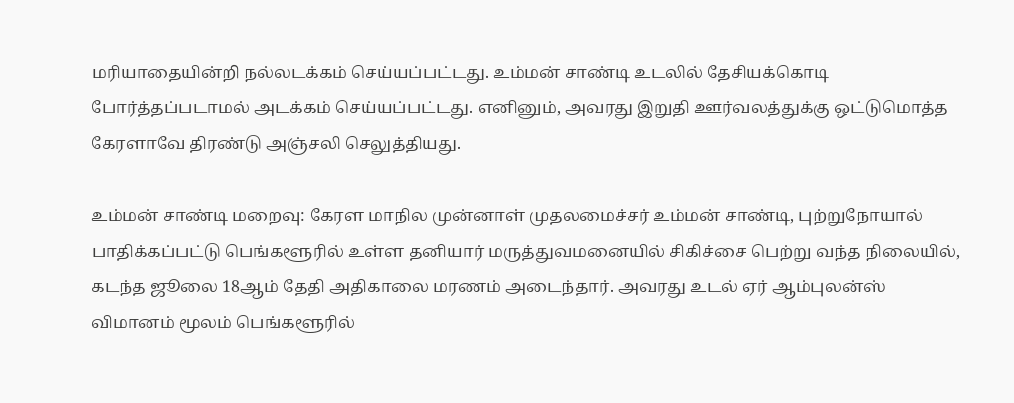மரியாதையின்றி நல்லடக்கம் செய்யப்பட்டது. உம்மன் சாண்டி உடலில் தேசியக்கொடி போர்த்தப்படாமல் அடக்கம் செய்யப்பட்டது. எனினும், அவரது இறுதி ஊர்வலத்துக்கு ஒட்டுமொத்த கேரளாவே திரண்டு அஞ்சலி செலுத்தியது.

உம்மன் சாண்டி மறைவு: கேரள மாநில முன்னாள் முதலமைச்சர் உம்மன் சாண்டி, புற்றுநோயால் பாதிக்கப்பட்டு பெங்களூரில் உள்ள தனியார் மருத்துவமனையில் சிகிச்சை பெற்று வந்த நிலையில், கடந்த ஜூலை 18ஆம் தேதி அதிகாலை மரணம் அடைந்தார். அவரது உடல் ஏர் ஆம்புலன்ஸ் விமானம் மூலம் பெங்களூரில்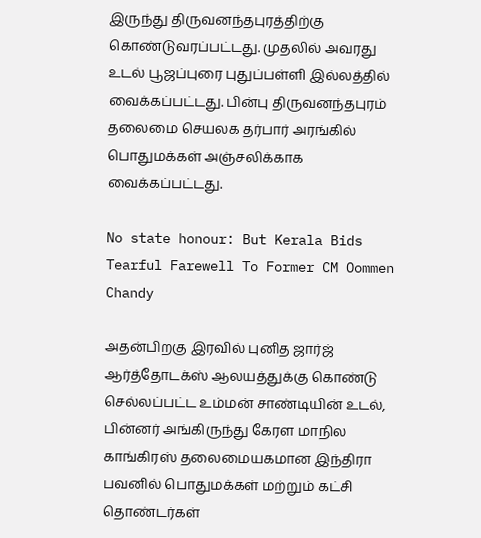இருந்து திருவனந்தபுரத்திற்கு கொண்டுவரப்பட்டது. முதலில் அவரது உடல் பூஜப்புரை புதுப்பள்ளி இல்லத்தில் வைக்கப்பட்டது. பின்பு திருவனந்தபுரம் தலைமை செயலக தர்பார் அரங்கில் பொதுமக்கள் அஞ்சலிக்காக வைக்கப்பட்டது.

No state honour: But Kerala Bids Tearful Farewell To Former CM Oommen Chandy

அதன்பிறகு இரவில் புனித ஜார்ஜ் ஆர்த்தோடக்ஸ் ஆலயத்துக்கு கொண்டு செல்லப்பட்ட உம்மன் சாண்டியின் உடல், பின்னர் அங்கிருந்து கேரள மாநில காங்கிரஸ் தலைமையகமான இந்திரா பவனில் பொதுமக்கள் மற்றும் கட்சி தொண்டர்கள்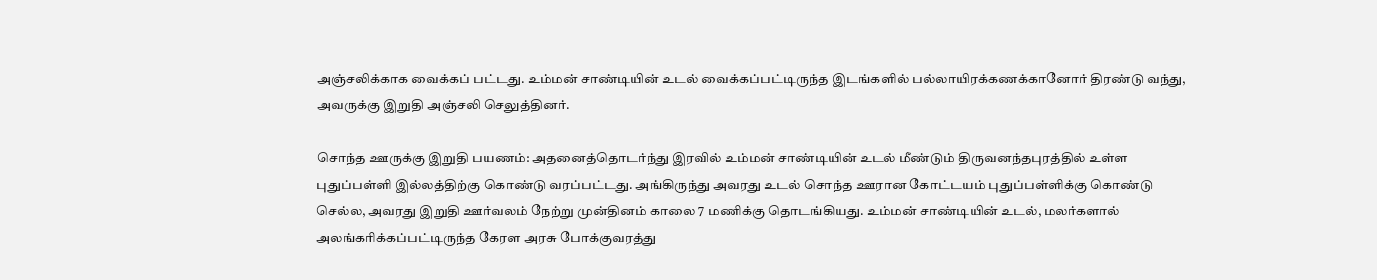அஞ்சலிக்காக வைக்கப் பட்டது. உம்மன் சாண்டியின் உடல் வைக்கப்பட்டிருந்த இடங்களில் பல்லாயிரக்கணக்கானோர் திரண்டு வந்து, அவருக்கு இறுதி அஞ்சலி செலுத்தினர்.

சொந்த ஊருக்கு இறுதி பயணம்: அதனைத்தொடர்ந்து இரவில் உம்மன் சாண்டியின் உடல் மீண்டும் திருவனந்தபுரத்தில் உள்ள புதுப்பள்ளி இல்லத்திற்கு கொண்டு வரப்பட்டது. அங்கிருந்து அவரது உடல் சொந்த ஊரான கோட்டயம் புதுப்பள்ளிக்கு கொண்டு செல்ல, அவரது இறுதி ஊர்வலம் நேற்று முன்தினம் காலை 7 மணிக்கு தொடங்கியது. உம்மன் சாண்டியின் உடல், மலர்களால் அலங்கரிக்கப்பட்டிருந்த கேரள அரசு போக்குவரத்து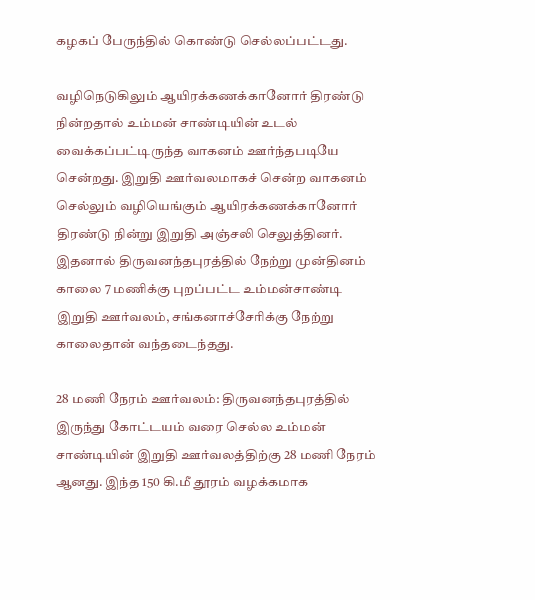கழகப் பேருந்தில் கொண்டு செல்லப்பட்டது.

வழிநெடுகிலும் ஆயிரக்கணக்கானோர் திரண்டு நின்றதால் உம்மன் சாண்டியின் உடல் வைக்கப்பட்டிருந்த வாகனம் ஊர்ந்தபடியே சென்றது. இறுதி ஊர்வலமாகச் சென்ற வாகனம் செல்லும் வழியெங்கும் ஆயிரக்கணக்கானோர் திரண்டு நின்று இறுதி அஞ்சலி செலுத்தினர். இதனால் திருவனந்தபுரத்தில் நேற்று முன்தினம் காலை 7 மணிக்கு புறப்பட்ட உம்மன்சாண்டி இறுதி ஊர்வலம், சங்கனாச்சேரிக்கு நேற்று காலைதான் வந்தடைந்தது.

28 மணி நேரம் ஊர்வலம்: திருவனந்தபுரத்தில் இருந்து கோட்டயம் வரை செல்ல உம்மன் சாண்டியின் இறுதி ஊர்வலத்திற்கு 28 மணி நேரம் ஆனது. இந்த 150 கி.மீ தூரம் வழக்கமாக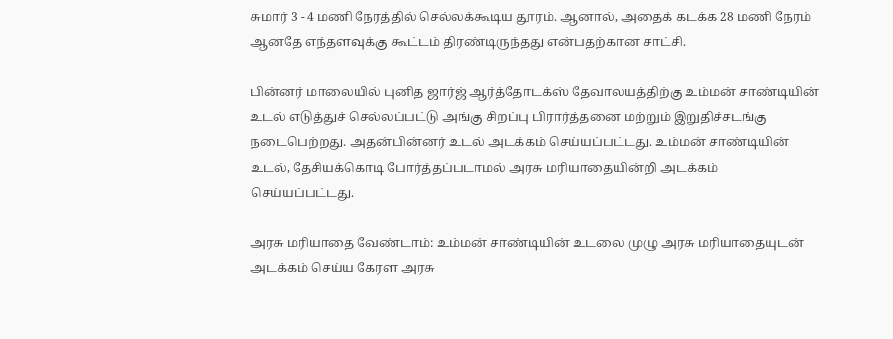சுமார் 3 - 4 மணி நேரத்தில் செல்லக்கூடிய தூரம். ஆனால், அதைக் கடக்க 28 மணி நேரம் ஆனதே எந்தளவுக்கு கூட்டம் திரண்டிருந்தது என்பதற்கான சாட்சி.

பின்னர் மாலையில் புனித ஜார்ஜ் ஆர்த்தோடக்ஸ் தேவாலயத்திற்கு உம்மன் சாண்டியின் உடல் எடுத்துச் செல்லப்பட்டு அங்கு சிறப்பு பிரார்த்தனை மற்றும் இறுதிச்சடங்கு நடைபெற்றது. அதன்பின்னர் உடல் அடக்கம் செய்யப்பட்டது. உம்மன் சாண்டியின் உடல், தேசியக்கொடி போர்த்தப்படாமல் அரசு மரியாதையின்றி அடக்கம் செய்யப்பட்டது.

அரசு மரியாதை வேண்டாம்: உம்மன் சாண்டியின் உடலை முழு அரசு மரியாதையுடன் அடக்கம் செய்ய கேரள அரசு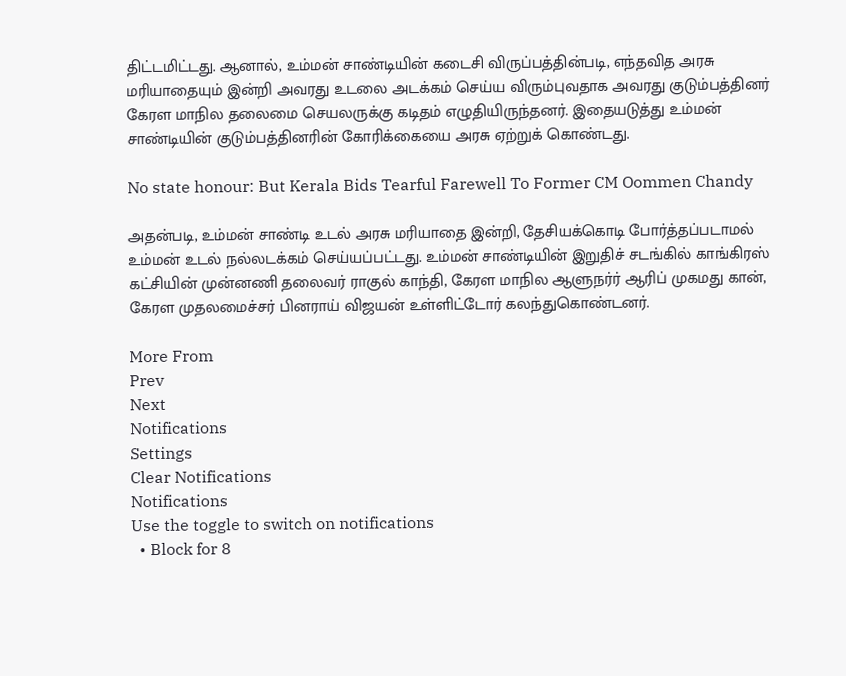திட்டமிட்டது. ஆனால், உம்மன் சாண்டியின் கடைசி விருப்பத்தின்படி, எந்தவித அரசு மரியாதையும் இன்றி அவரது உடலை அடக்கம் செய்ய விரும்புவதாக அவரது குடும்பத்தினர் கேரள மாநில தலைமை செயலருக்கு கடிதம் எழுதியிருந்தனர். இதையடுத்து உம்மன் சாண்டியின் குடும்பத்தினரின் கோரிக்கையை அரசு ஏற்றுக் கொண்டது.

No state honour: But Kerala Bids Tearful Farewell To Former CM Oommen Chandy

அதன்படி, உம்மன் சாண்டி உடல் அரசு மரியாதை இன்றி, தேசியக்கொடி போர்த்தப்படாமல் உம்மன் உடல் நல்லடக்கம் செய்யப்பட்டது. உம்மன் சாண்டியின் இறுதிச் சடங்கில் காங்கிரஸ் கட்சியின் முன்னணி தலைவர் ராகுல் காந்தி, கேரள மாநில ஆளுநர்ர் ஆரிப் முகமது கான், கேரள முதலமைச்சர் பினராய் விஜயன் உள்ளிட்டோர் கலந்துகொண்டனர்.

More From
Prev
Next
Notifications
Settings
Clear Notifications
Notifications
Use the toggle to switch on notifications
  • Block for 8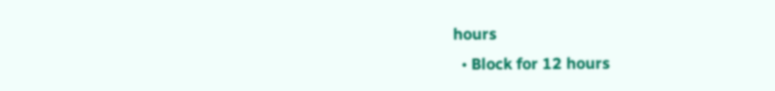hours
  • Block for 12 hours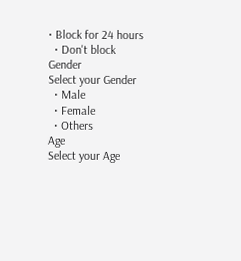• Block for 24 hours
  • Don't block
Gender
Select your Gender
  • Male
  • Female
  • Others
Age
Select your Age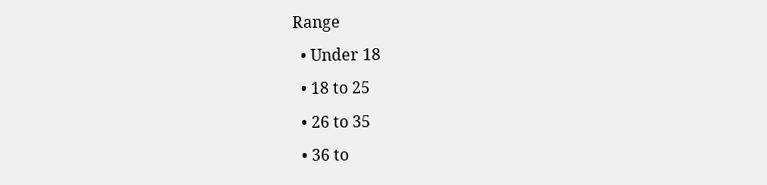Range
  • Under 18
  • 18 to 25
  • 26 to 35
  • 36 to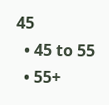45
  • 45 to 55
  • 55+